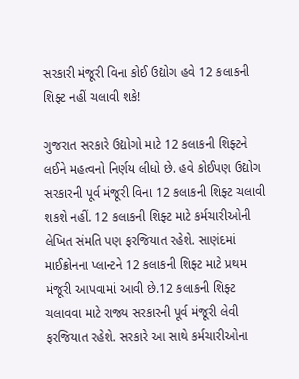સરકારી મંજૂરી વિના કોઈ ઉદ્યોગ હવે 12 કલાકની શિફ્ટ નહીં ચલાવી શકે!

ગુજરાત સરકારે ઉદ્યોગો માટે 12 કલાકની શિફ્ટને લઈને મહત્વનો નિર્ણય લીધો છે. હવે કોઈપણ ઉદ્યોગ સરકારની પૂર્વ મંજૂરી વિના 12 કલાકની શિફ્ટ ચલાવી શકશે નહીં. 12 કલાકની શિફ્ટ માટે કર્મચારીઓની લેખિત સંમતિ પણ ફરજિયાત રહેશે. સાણંદમાં માઈક્રોનના પ્લાન્ટને 12 કલાકની શિફ્ટ માટે પ્રથમ મંજૂરી આપવામાં આવી છે.12 કલાકની શિફ્ટ ચલાવવા માટે રાજ્ય સરકારની પૂર્વ મંજૂરી લેવી ફરજિયાત રહેશે. સરકારે આ સાથે કર્મચારીઓના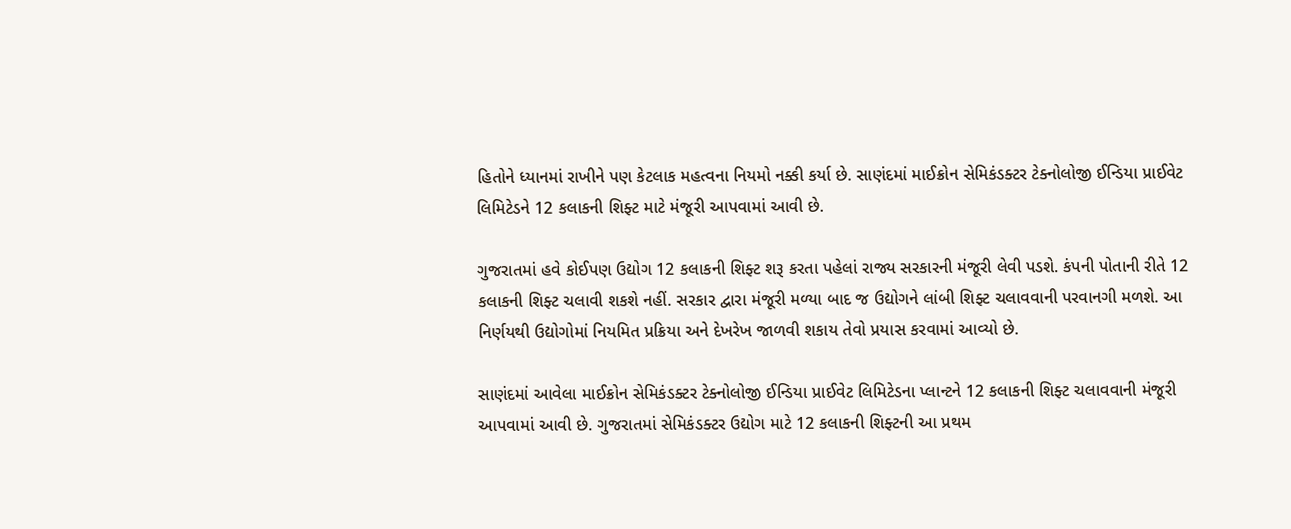હિતોને ધ્યાનમાં રાખીને પણ કેટલાક મહત્વના નિયમો નક્કી કર્યા છે. સાણંદમાં માઈક્રોન સેમિકંડક્ટર ટેક્નોલોજી ઈન્ડિયા પ્રાઈવેટ લિમિટેડને 12 કલાકની શિફ્ટ માટે મંજૂરી આપવામાં આવી છે.

ગુજરાતમાં હવે કોઈપણ ઉદ્યોગ 12 કલાકની શિફ્ટ શરૂ કરતા પહેલાં રાજ્ય સરકારની મંજૂરી લેવી પડશે. કંપની પોતાની રીતે 12 કલાકની શિફ્ટ ચલાવી શકશે નહીં. સરકાર દ્વારા મંજૂરી મળ્યા બાદ જ ઉદ્યોગને લાંબી શિફ્ટ ચલાવવાની પરવાનગી મળશે. આ નિર્ણયથી ઉદ્યોગોમાં નિયમિત પ્રક્રિયા અને દેખરેખ જાળવી શકાય તેવો પ્રયાસ કરવામાં આવ્યો છે.

સાણંદમાં આવેલા માઈક્રોન સેમિકંડક્ટર ટેક્નોલોજી ઈન્ડિયા પ્રાઈવેટ લિમિટેડના પ્લાન્ટને 12 કલાકની શિફ્ટ ચલાવવાની મંજૂરી આપવામાં આવી છે. ગુજરાતમાં સેમિકંડક્ટર ઉદ્યોગ માટે 12 કલાકની શિફ્ટની આ પ્રથમ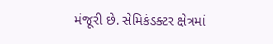મંજૂરી છે. સેમિકંડક્ટર ક્ષેત્રમાં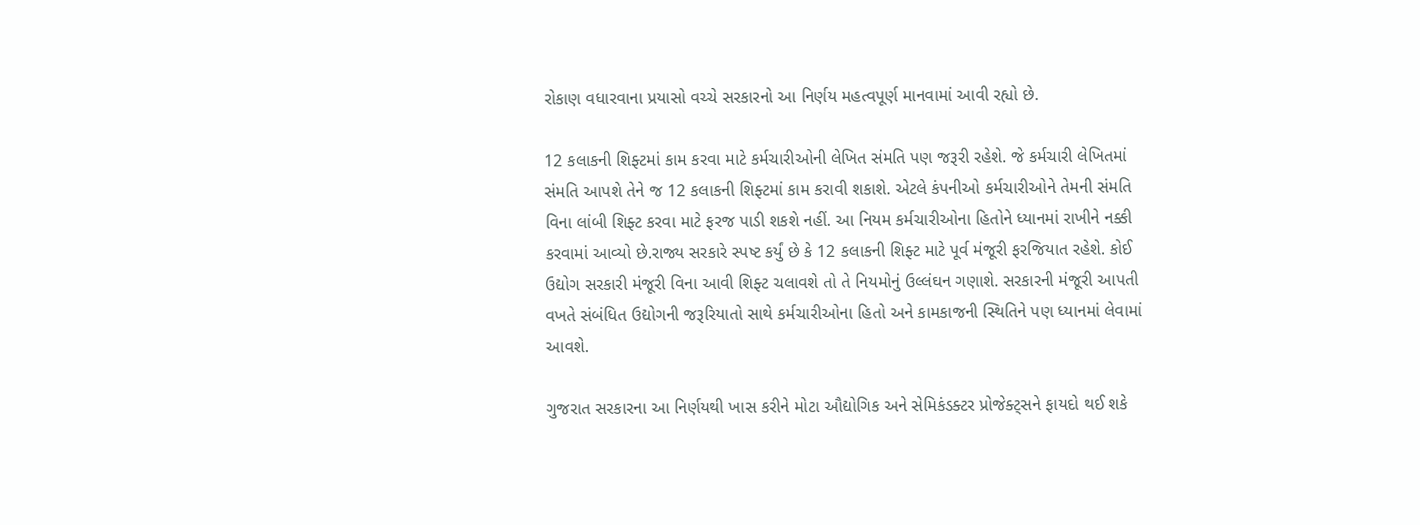રોકાણ વધારવાના પ્રયાસો વચ્ચે સરકારનો આ નિર્ણય મહત્વપૂર્ણ માનવામાં આવી રહ્યો છે.

12 કલાકની શિફ્ટમાં કામ કરવા માટે કર્મચારીઓની લેખિત સંમતિ પણ જરૂરી રહેશે. જે કર્મચારી લેખિતમાં સંમતિ આપશે તેને જ 12 કલાકની શિફ્ટમાં કામ કરાવી શકાશે. એટલે કંપનીઓ કર્મચારીઓને તેમની સંમતિ વિના લાંબી શિફ્ટ કરવા માટે ફરજ પાડી શકશે નહીં. આ નિયમ કર્મચારીઓના હિતોને ધ્યાનમાં રાખીને નક્કી કરવામાં આવ્યો છે.રાજ્ય સરકારે સ્પષ્ટ કર્યું છે કે 12 કલાકની શિફ્ટ માટે પૂર્વ મંજૂરી ફરજિયાત રહેશે. કોઈ ઉદ્યોગ સરકારી મંજૂરી વિના આવી શિફ્ટ ચલાવશે તો તે નિયમોનું ઉલ્લંઘન ગણાશે. સરકારની મંજૂરી આપતી વખતે સંબંધિત ઉદ્યોગની જરૂરિયાતો સાથે કર્મચારીઓના હિતો અને કામકાજની સ્થિતિને પણ ધ્યાનમાં લેવામાં આવશે.

ગુજરાત સરકારના આ નિર્ણયથી ખાસ કરીને મોટા ઔદ્યોગિક અને સેમિકંડક્ટર પ્રોજેક્ટ્સને ફાયદો થઈ શકે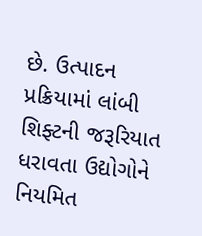છે. ઉત્પાદન પ્રક્રિયામાં લાંબી શિફ્ટની જરૂરિયાત ધરાવતા ઉદ્યોગોને નિયમિત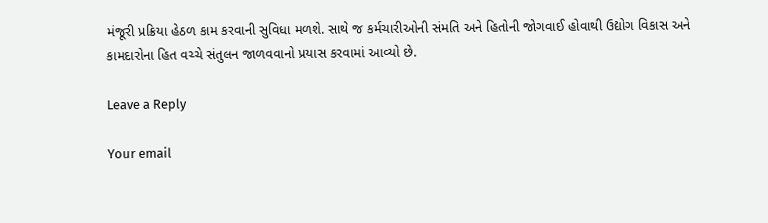મંજૂરી પ્રક્રિયા હેઠળ કામ કરવાની સુવિધા મળશે. સાથે જ કર્મચારીઓની સંમતિ અને હિતોની જોગવાઈ હોવાથી ઉદ્યોગ વિકાસ અને કામદારોના હિત વચ્ચે સંતુલન જાળવવાનો પ્રયાસ કરવામાં આવ્યો છે.

Leave a Reply

Your email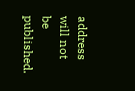address will not be published.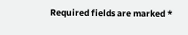Required fields are marked *